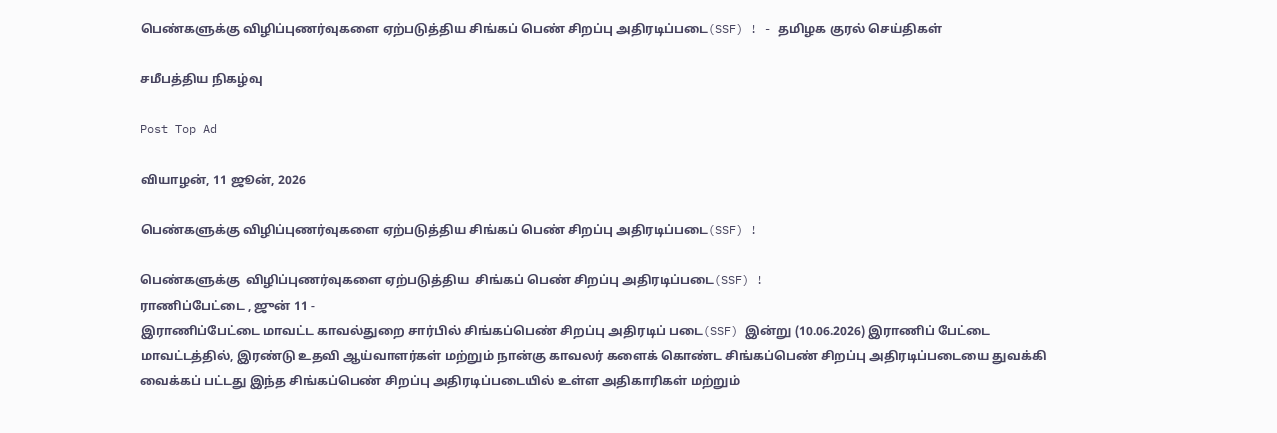பெண்களுக்கு விழிப்புணர்வுகளை ஏற்படுத்திய சிங்கப் பெண் சிறப்பு அதிரடிப்படை(SSF) ! - தமிழக குரல் செய்திகள்

சமீபத்திய நிகழ்வு

Post Top Ad

வியாழன், 11 ஜூன், 2026

பெண்களுக்கு விழிப்புணர்வுகளை ஏற்படுத்திய சிங்கப் பெண் சிறப்பு அதிரடிப்படை(SSF) !

பெண்களுக்கு  விழிப்புணர்வுகளை ஏற்படுத்திய  சிங்கப் பெண் சிறப்பு அதிரடிப்படை(SSF) !
ராணிப்பேட்டை , ஜுன் 11 -
இராணிப்பேட்டை மாவட்ட காவல்துறை சார்பில் சிங்கப்பெண் சிறப்பு அதிரடிப் படை(SSF) இன்று (10.06.2026) இராணிப் பேட்டை மாவட்டத்தில், இரண்டு உதவி ஆய்வாளர்கள் மற்றும் நான்கு காவலர் களைக் கொண்ட சிங்கப்பெண் சிறப்பு அதிரடிப்படையை துவக்கி வைக்கப் பட்டது இந்த சிங்கப்பெண் சிறப்பு அதிரடிப்படையில் உள்ள அதிகாரிகள் மற்றும்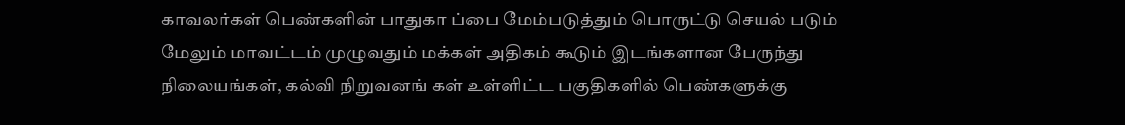காவலர்கள் பெண்களின் பாதுகா ப்பை மேம்படுத்தும் பொருட்டு செயல் படும் மேலும் மாவட்டம் முழுவதும் மக்கள் அதிகம் கூடும் இடங்களான பேருந்து நிலையங்கள், கல்வி நிறுவனங் கள் உள்ளிட்ட பகுதிகளில் பெண்களுக்கு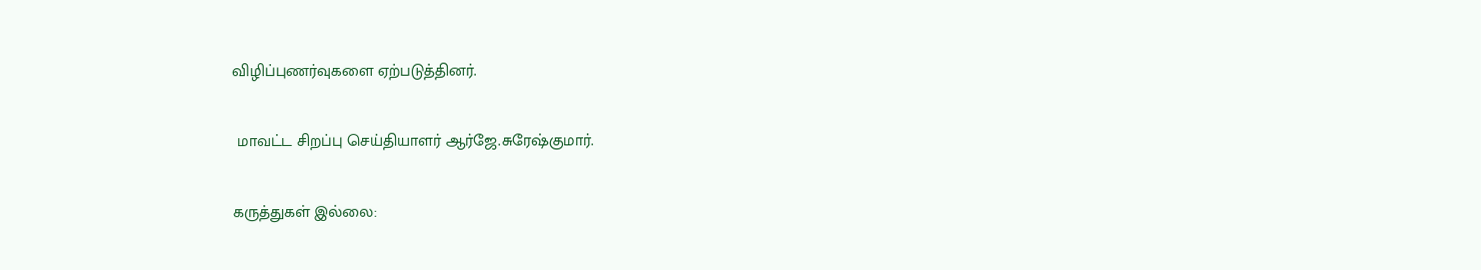விழிப்புணர்வுகளை ஏற்படுத்தினர்.

 மாவட்ட சிறப்பு செய்தியாளர் ஆர்ஜே.சுரேஷ்குமார்.

கருத்துகள் இல்லை: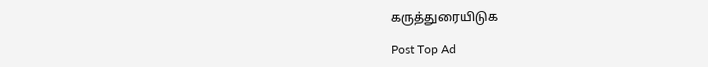கருத்துரையிடுக

Post Top Ad